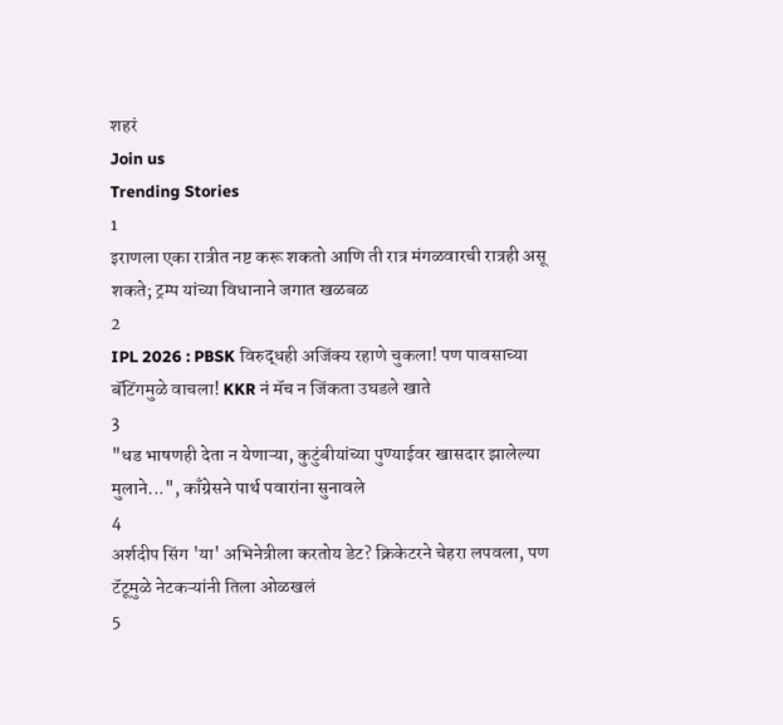शहरं
Join us
Trending Stories
1
इराणला एका रात्रीत नष्ट करू शकतो आणि ती रात्र मंगळवारची रात्रही असू शकते; ट्रम्प यांच्या विधानाने जगात खळबळ
2
IPL 2026 : PBSK विरुद्धही अजिंक्य रहाणे चुकला! पण पावसाच्या बॅटिंगमुळे वाचला! KKR नं मॅच न जिंकता उघडले खाते
3
"धड भाषणही देता न येणाऱ्या, कुटुंबीयांच्या पुण्याईवर खासदार झालेल्या मुलाने...", काँग्रेसने पार्थ पवारांना सुनावले
4
अर्शदीप सिंग 'या' अभिनेत्रीला करतोय डेट? क्रिकेटरने चेहरा लपवला, पण टॅटूमुळे नेटकऱ्यांनी तिला ओळखलं
5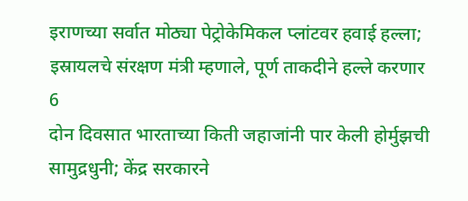इराणच्या सर्वात मोठ्या पेट्रोकेमिकल प्लांटवर हवाई हल्ला; इस्रायलचे संरक्षण मंत्री म्हणाले, पूर्ण ताकदीने हल्ले करणार
6
दोन दिवसात भारताच्या किती जहाजांनी पार केली होर्मुझची सामुद्रधुनी; केंद्र सरकारने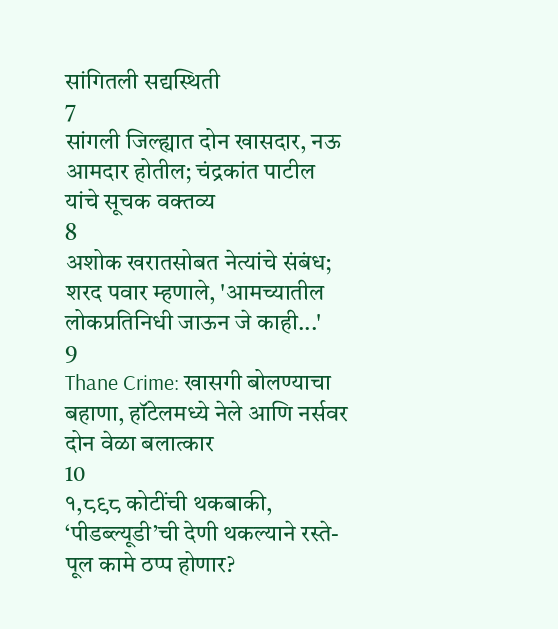सांगितली सद्यस्थिती
7
सांगली जिल्ह्यात दोन खासदार, नऊ आमदार होतील; चंद्रकांत पाटील यांचे सूचक वक्तव्य
8
अशोक खरातसोबत नेत्यांचे संबंध; शरद पवार म्हणाले, 'आमच्यातील लोकप्रतिनिधी जाऊन जे काही...'
9
Thane Crime: खासगी बोलण्याचा बहाणा, हॉटेलमध्ये नेले आणि नर्सवर दोन वेळा बलात्कार
10
१,८९८ कोटींची थकबाकी, ‘पीडब्ल्यूडी’ची देणी थकल्याने रस्ते-पूल कामे ठप्प होणार?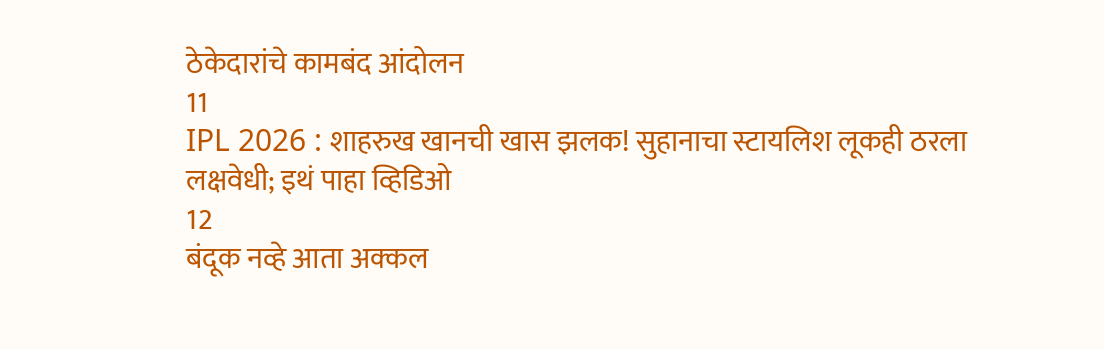ठेकेदारांचे कामबंद आंदोलन
11
IPL 2026 : शाहरुख खानची खास झलक! सुहानाचा स्टायलिश लूकही ठरला लक्षवेधी; इथं पाहा व्हिडिओ
12
बंदूक नव्हे आता अक्कल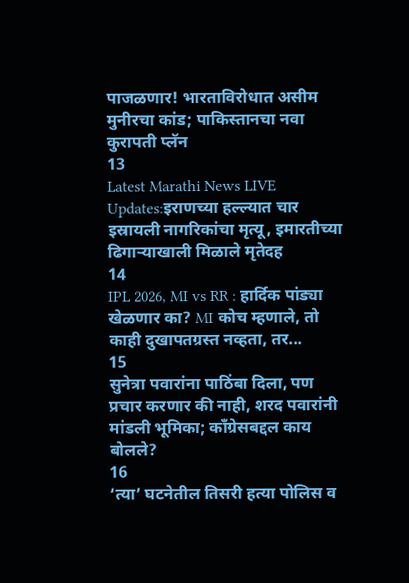पाजळणार! भारताविरोधात असीम मुनीरचा कांड; पाकिस्तानचा नवा कुरापती प्लॅन
13
Latest Marathi News LIVE Updates:इराणच्या हल्ल्यात चार इस्रायली नागरिकांचा मृत्यू, इमारतीच्या ढिगाऱ्याखाली मिळाले मृतेदह
14
IPL 2026, MI vs RR : हार्दिक पांड्या खेळणार का? MI कोच म्हणाले, तो काही दुखापतग्रस्त नव्हता, तर...
15
सुनेत्रा पवारांना पाठिंबा दिला, पण प्रचार करणार की नाही, शरद पवारांनी मांडली भूमिका; काँग्रेसबद्दल काय बोलले?
16
‘त्या’ घटनेतील तिसरी हत्या पोलिस व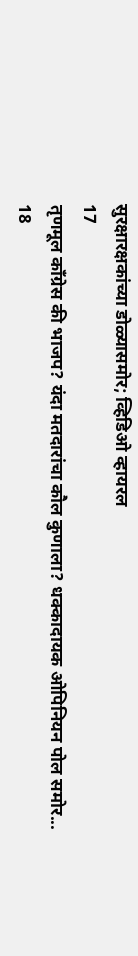सुरक्षारक्षकांच्या डोळ्यासमोर; व्हिडिओ व्हायरल
17
तृणमूल काँग्रेस की भाजप? यंदा मतदारांचा कौल कुणाला? धक्कादायक ओपिनियन पोल समोर...
18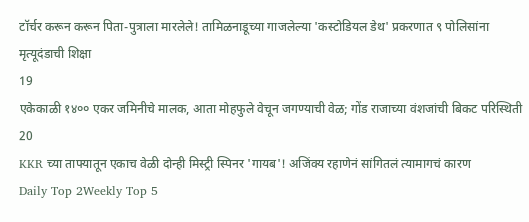टॉर्चर करून करून पिता-पुत्राला मारलेले! तामिळनाडूच्या गाजलेल्या 'कस्टोडियल डेथ' प्रकरणात ९ पोलिसांना मृत्यूदंडाची शिक्षा
19
एकेकाळी १४०० एकर जमिनीचे मालक, आता मोहफुले वेचून जगण्याची वेळ; गोंड राजाच्या वंशजांची बिकट परिस्थिती
20
KKR च्या ताफ्यातून एकाच वेळी दोन्ही मिस्ट्री स्पिनर 'गायब'! अजिंक्य रहाणेनं सांगितलं त्यामागचं कारण
Daily Top 2Weekly Top 5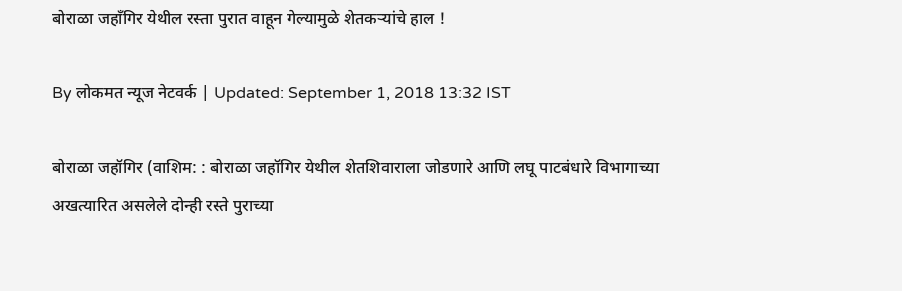बोराळा जहाँगिर येथील रस्ता पुरात वाहून गेल्यामुळे शेतकऱ्यांचे हाल !

By लोकमत न्यूज नेटवर्क | Updated: September 1, 2018 13:32 IST

बोराळा जहॉगिर (वाशिम: : बोराळा जहॉगिर येथील शेतशिवाराला जोडणारे आणि लघू पाटबंधारे विभागाच्या अखत्यारित असलेले दोन्ही रस्ते पुराच्या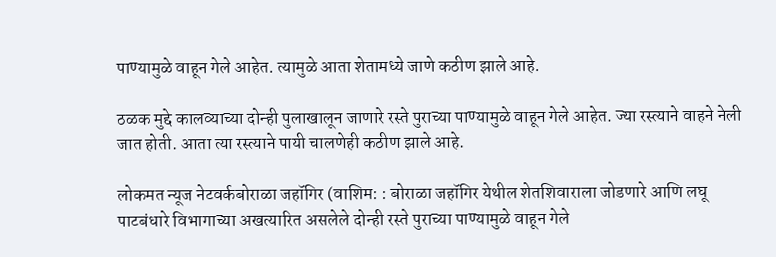पाण्यामुळे वाहून गेले आहेत. त्यामुळे आता शेतामध्ये जाणे कठीण झाले आहे.

ठळक मुद्दे कालव्याच्या दोन्ही पुलाखालून जाणारे रस्ते पुराच्या पाण्यामुळे वाहून गेले आहेत. ज्या रस्त्याने वाहने नेली जात होती. आता त्या रस्त्याने पायी चालणेही कठीण झाले आहे.

लोकमत न्यूज नेटवर्कबोराळा जहॉगिर (वाशिम: : बोराळा जहॉगिर येथील शेतशिवाराला जोडणारे आणि लघू पाटबंधारे विभागाच्या अखत्यारित असलेले दोन्ही रस्ते पुराच्या पाण्यामुळे वाहून गेले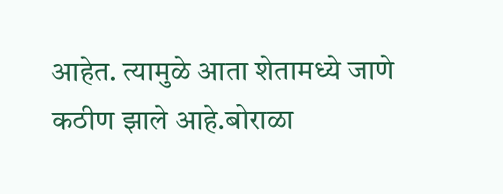आहेत. त्यामुळे आता शेतामध्ये जाणे कठीण झाले आहे.बोराळा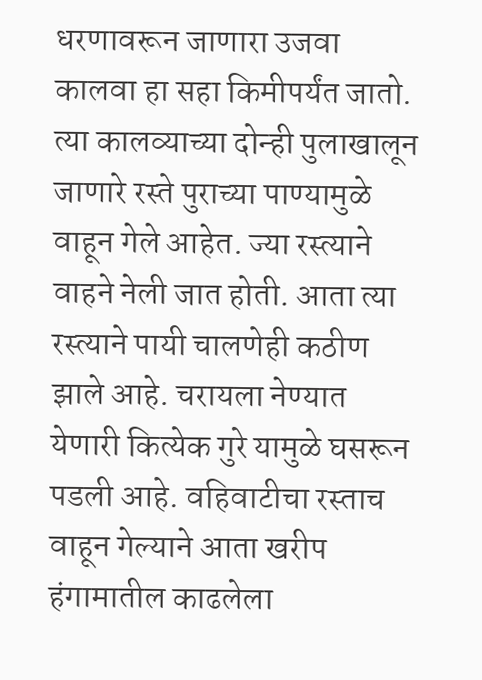धरणावरून जाणारा उजवा कालवा हा सहा किमीपर्यंत जातो. त्या कालव्याच्या दोन्ही पुलाखालून जाणारे रस्ते पुराच्या पाण्यामुळे वाहून गेले आहेत. ज्या रस्त्याने वाहने नेली जात होती. आता त्या रस्त्याने पायी चालणेही कठीण झाले आहे. चरायला नेण्यात येणारी कित्येक गुरे यामुळे घसरून पडली आहे. वहिवाटीचा रस्ताच वाहून गेल्याने आता खरीप हंगामातील काढलेला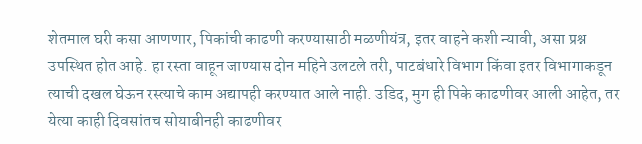शेतमाल घरी कसा आणणार, पिकांची काढणी करण्यासाठी मळणीयंत्र, इतर वाहने कशी न्यावी, असा प्रश्न उपस्थित होत आहे. हा रस्ता वाहून जाण्यास दोन महिने उलटले तरी, पाटबंधारे विभाग किंवा इतर विभागाकडून त्याची दखल घेऊन रस्त्याचे काम अद्यापही करण्यात आले नाही. उडिद, मुग ही पिके काढणीवर आली आहेत, तर येत्या काही दिवसांतच सोयाबीनही काढणीवर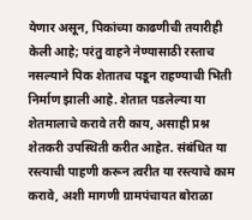येणार असून, पिकांच्या काढणीची तयारीही केली आहे; परंतु वाहने नेण्यासाठी रस्ताच नसल्याने पिक शेतातच पडून राहण्याची भिती निर्माण झाली आहे. शेतात पडलेल्या या शेतमालाचे करावे तरी काय, असाही प्रश्न शेतकरी उपस्थिती करीत आहेत. संबंधित या रस्त्याची पाहणी करून त्वरीत या रस्त्याचे काम करावे, अशी मागणी ग्रामपंचायत बोराळा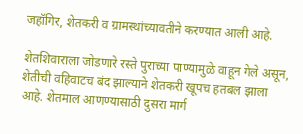जहॉगिर, शेतकरी व ग्रामस्थांच्यावतीने करण्यात आली आहे.

शेतशिवाराला जोडणारे रस्ते पुराच्या पाण्यामुळे वाहून गेले असून, शेतीची वहिवाटच बंद झाल्याने शेतकरी खूपच हतबल झाला आहे. शेतमाल आणण्यासाठी दुसरा मार्ग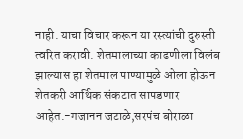नाही. याचा विचार करून या रस्त्यांची दुरुस्ती त्वरित करावी. शेतमालाच्या काढणीला विलंब झाल्यास हा शेतमाल पाण्यामुळे ओला होऊन शेतकरी आर्थिक संकटात सापडणार आहेत.-गजानन जटाळे,सरपंच बोराळा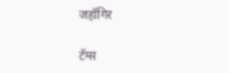जहॉगिर

टॅग्स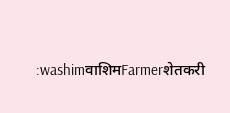:washimवाशिमFarmerशेतकरी